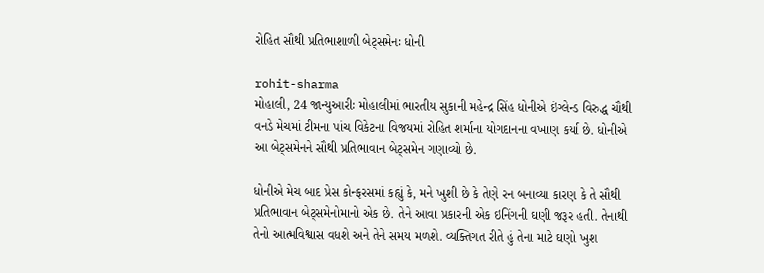રોહિત સૌથી પ્રતિભાશાળી બેટ્સમેનઃ ધોની

rohit-sharma
મોહાલી, 24 જાન્યુઆરીઃ મોહાલીમાં ભારતીય સુકાની મહેન્દ્ર સિંહ ધોનીએ ઇંગ્લેન્ડ વિરુદ્ધ ચૌથી વનડે મેચમાં ટીમના પાંચ વિકેટના વિજયમાં રોહિત શર્માના યોગદાનના વખાણ કર્યા છે. ધોનીએ આ બેટ્સમેનને સૌથી પ્રતિભાવાન બેટ્સમેન ગણાવ્યો છે.

ધોનીએ મેચ બાદ પ્રેસ કોન્ફરસમાં કહ્યું કે, મને ખુશી છે કે તેણે રન બનાવ્યા કારણ કે તે સૌથી પ્રતિભાવાન બેટ્સમેનોમાનો એક છે. તેને આવા પ્રકારની એક ઇનિંગની ઘણી જરૂર હતી. તેનાથી તેનો આત્મવિશ્વાસ વધશે અને તેને સમય મળશે. વ્યક્તિગત રીતે હું તેના માટે ઘણો ખુશ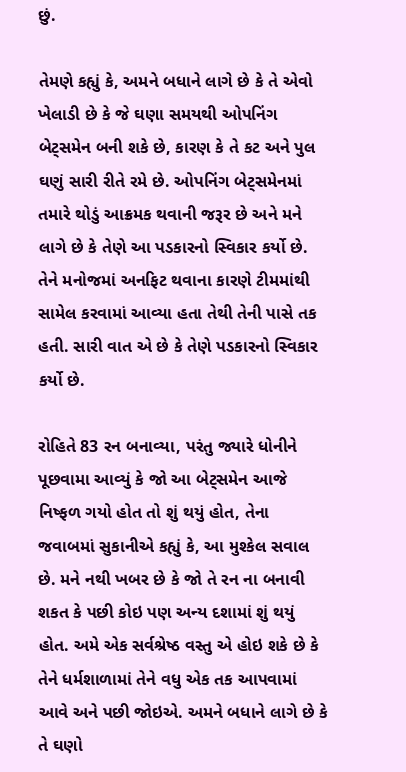છું.

તેમણે કહ્યું કે, અમને બધાને લાગે છે કે તે એવો ખેલાડી છે કે જે ઘણા સમયથી ઓપનિંગ બેટ્સમેન બની શકે છે, કારણ કે તે કટ અને પુલ ઘણું સારી રીતે રમે છે. ઓપનિંગ બેટ્સમેનમાં તમારે થોડું આક્રમક થવાની જરૂર છે અને મને લાગે છે કે તેણે આ પડકારનો સ્વિકાર કર્યો છે. તેને મનોજમાં અનફિટ થવાના કારણે ટીમમાંથી સામેલ કરવામાં આવ્યા હતા તેથી તેની પાસે તક હતી. સારી વાત એ છે કે તેણે પડકારનો સ્વિકાર કર્યો છે.

રોહિતે 83 રન બનાવ્યા, પરંતુ જ્યારે ધોનીને પૂછવામા આવ્યું કે જો આ બેટ્સમેન આજે નિષ્ફળ ગયો હોત તો શું થયું હોત, તેના જવાબમાં સુકાનીએ કહ્યું કે, આ મુશ્કેલ સવાલ છે. મને નથી ખબર છે કે જો તે રન ના બનાવી શકત કે પછી કોઇ પણ અન્ય દશામાં શું થયું હોત. અમે એક સર્વશ્રેષ્ઠ વસ્તુ એ હોઇ શકે છે કે તેને ધર્મશાળામાં તેને વધુ એક તક આપવામાં આવે અને પછી જોઇએ. અમને બધાને લાગે છે કે તે ઘણો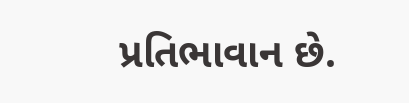પ્રતિભાવાન છે.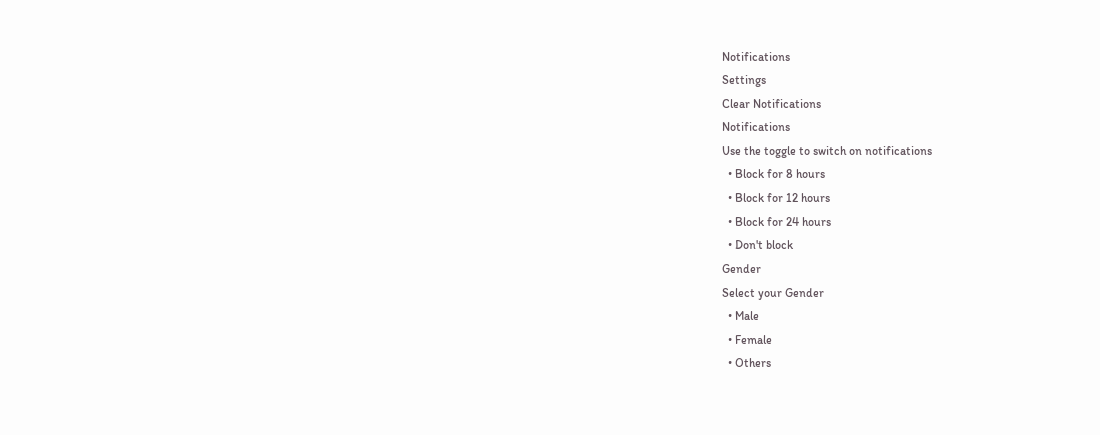Notifications
Settings
Clear Notifications
Notifications
Use the toggle to switch on notifications
  • Block for 8 hours
  • Block for 12 hours
  • Block for 24 hours
  • Don't block
Gender
Select your Gender
  • Male
  • Female
  • Others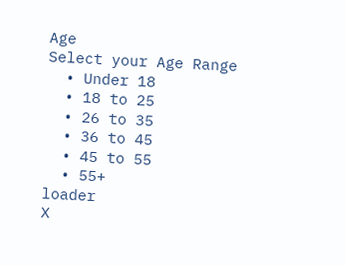Age
Select your Age Range
  • Under 18
  • 18 to 25
  • 26 to 35
  • 36 to 45
  • 45 to 55
  • 55+
loader
X